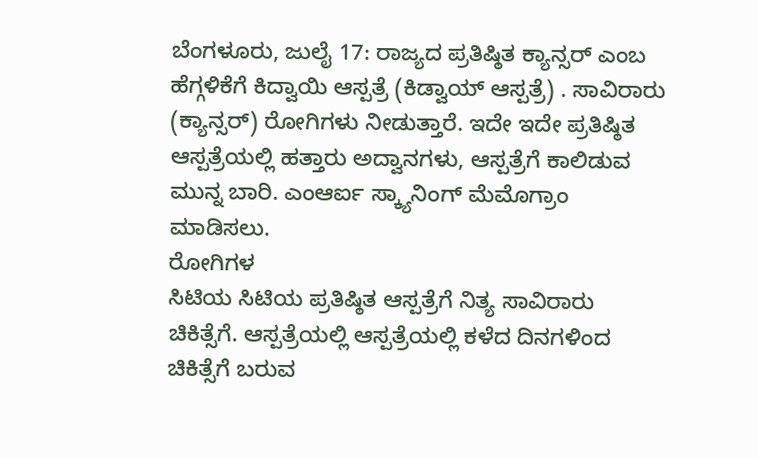ಬೆಂಗಳೂರು, ಜುಲೈ 17: ರಾಜ್ಯದ ಪ್ರತಿಷ್ಠಿತ ಕ್ಯಾನ್ಸರ್ ಎಂಬ ಹೆಗ್ಗಳಿಕೆಗೆ ಕಿದ್ವಾಯಿ ಆಸ್ಪತ್ರೆ (ಕಿಡ್ವಾಯ್ ಆಸ್ಪತ್ರೆ) . ಸಾವಿರಾರು (ಕ್ಯಾನ್ಸರ್) ರೋಗಿಗಳು ನೀಡುತ್ತಾರೆ. ಇದೇ ಇದೇ ಪ್ರತಿಷ್ಠಿತ ಆಸ್ಪತ್ರೆಯಲ್ಲಿ ಹತ್ತಾರು ಅದ್ವಾನಗಳು, ಆಸ್ಪತ್ರೆಗೆ ಕಾಲಿಡುವ ಮುನ್ನ ಬಾರಿ. ಎಂಆರ್ಐ ಸ್ಕ್ಯಾನಿಂಗ್ ಮೆಮೊಗ್ರಾಂ ಮಾಡಿಸಲು.
ರೋಗಿಗಳ
ಸಿಟಿಯ ಸಿಟಿಯ ಪ್ರತಿಷ್ಠಿತ ಆಸ್ಪತ್ರೆಗೆ ನಿತ್ಯ ಸಾವಿರಾರು ಚಿಕಿತ್ಸೆಗೆ. ಆಸ್ಪತ್ರೆಯಲ್ಲಿ ಆಸ್ಪತ್ರೆಯಲ್ಲಿ ಕಳೆದ ದಿನಗಳಿಂದ ಚಿಕಿತ್ಸೆಗೆ ಬರುವ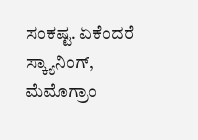ಸಂಕಷ್ಟ. ಏಕೆಂದರೆ ಸ್ಕ್ಯಾನಿಂಗ್, ಮೆಮೊಗ್ರಾಂ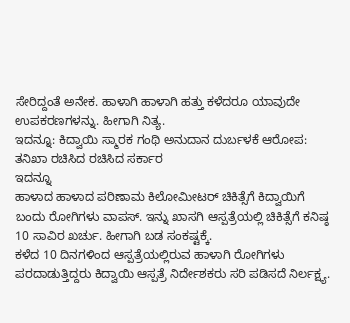ಸೇರಿದ್ದಂತೆ ಅನೇಕ. ಹಾಳಾಗಿ ಹಾಳಾಗಿ ಹತ್ತು ಕಳೆದರೂ ಯಾವುದೇ ಉಪಕರಣಗಳನ್ನು. ಹೀಗಾಗಿ ನಿತ್ಯ.
ಇದನ್ನೂ: ಕಿದ್ವಾಯಿ ಸ್ಮಾರಕ ಗಂಥಿ ಅನುದಾನ ದುರ್ಬಳಕೆ ಆರೋಪ: ತನಿಖಾ ರಚಿಸಿದ ರಚಿಸಿದ ಸರ್ಕಾರ
ಇದನ್ನೂ
ಹಾಳಾದ ಹಾಳಾದ ಪರಿಣಾಮ ಕಿಲೋಮೀಟರ್ ಚಿಕಿತ್ಸೆಗೆ ಕಿದ್ವಾಯಿಗೆ ಬಂದು ರೋಗಿಗಳು ವಾಪಸ್. ಇನ್ನು ಖಾಸಗಿ ಆಸ್ಪತ್ರೆಯಲ್ಲಿ ಚಿಕಿತ್ಸೆಗೆ ಕನಿಷ್ಠ 10 ಸಾವಿರ ಖರ್ಚು. ಹೀಗಾಗಿ ಬಡ ಸಂಕಷ್ಟಕ್ಕೆ.
ಕಳೆದ 10 ದಿನಗಳಿಂದ ಆಸ್ಪತ್ರೆಯಲ್ಲಿರುವ ಹಾಳಾಗಿ ರೋಗಿಗಳು ಪರದಾಡುತ್ತಿದ್ದರು ಕಿದ್ವಾಯಿ ಆಸ್ಪತ್ರೆ ನಿರ್ದೇಶಕರು ಸರಿ ಪಡಿಸದೆ ನಿರ್ಲಕ್ಷ್ಯ.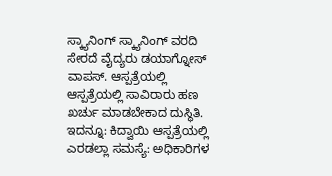ಸ್ಕ್ಯಾನಿಂಗ್ ಸ್ಕ್ಯಾನಿಂಗ್ ವರದಿ ಸೇರದೆ ವೈದ್ಯರು ಡಯಾಗ್ನೋಸ್ ವಾಪಸ್. ಆಸ್ಪತ್ರೆಯಲ್ಲಿ ಆಸ್ಪತ್ರೆಯಲ್ಲಿ ಸಾವಿರಾರು ಹಣ ಖರ್ಚು ಮಾಡಬೇಕಾದ ದುಸ್ಥಿತಿ.
ಇದನ್ನೂ: ಕಿದ್ವಾಯಿ ಆಸ್ಪತ್ರೆಯಲ್ಲಿ ಎರಡಲ್ಲಾ ಸಮಸ್ಯೆ: ಅಧಿಕಾರಿಗಳ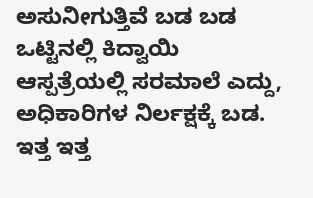ಅಸುನೀಗುತ್ತಿವೆ ಬಡ ಬಡ
ಒಟ್ಟಿನಲ್ಲಿ ಕಿದ್ವಾಯಿ ಆಸ್ಪತ್ರೆಯಲ್ಲಿ ಸರಮಾಲೆ ಎದ್ದು, ಅಧಿಕಾರಿಗಳ ನಿರ್ಲಕ್ಷಕ್ಕೆ ಬಡ. ಇತ್ತ ಇತ್ತ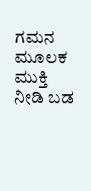ಗಮನ ಮೂಲಕ ಮುಕ್ತಿ ನೀಡಿ ಬಡ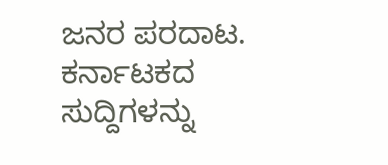ಜನರ ಪರದಾಟ.
ಕರ್ನಾಟಕದ ಸುದ್ದಿಗಳನ್ನು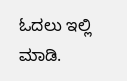ಓದಲು ಇಲ್ಲಿ ಮಾಡಿ.